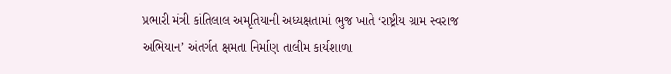પ્રભારી મંત્રી કાંતિલાલ અમૃતિયાની અધ્યક્ષતામાં ભુજ ખાતે ‘રાષ્ટ્રીય ગ્રામ સ્વરાજ અભિયાન’ અંતર્ગત ક્ષમતા નિર્માણ તાલીમ કાર્યશાળા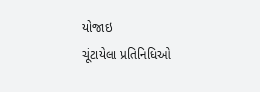યોજાઇ
ચૂંટાયેલા પ્રતિનિધિઓ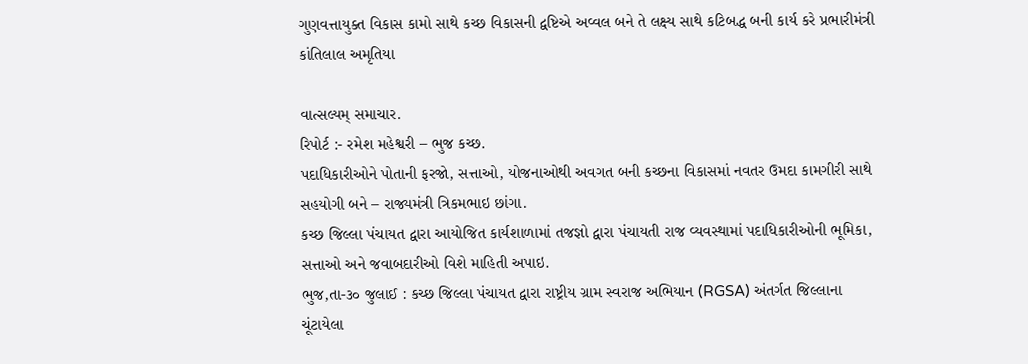ગુણવત્તાયુક્ત વિકાસ કામો સાથે કચ્છ વિકાસની દ્વષ્ટિએ અવ્વલ બને તે લક્ષ્ય સાથે કટિબદ્ધ બની કાર્ય કરે પ્રભારીમંત્રી કાંતિલાલ અમૃતિયા

વાત્સલ્યમ્ સમાચાર.
રિપોર્ટ :- રમેશ મહેશ્વરી – ભુજ કચ્છ.
પદાધિકારીઓને પોતાની ફરજો, સત્તાઓ, યોજનાઓથી અવગત બની કચ્છના વિકાસમાં નવતર ઉમદા કામગીરી સાથે સહયોગી બને – રાજ્યમંત્રી ત્રિકમભાઇ છાંગા.
કચ્છ જિલ્લા પંચાયત દ્વારા આયોજિત કાર્યશાળામાં તજજ્ઞો દ્વારા પંચાયતી રાજ વ્યવસ્થામાં પદાધિકારીઓની ભૂમિકા, સત્તાઓ અને જવાબદારીઓ વિશે માહિતી અપાઇ.
ભુજ,તા-૩૦ જુલાઈ : કચ્છ જિલ્લા પંચાયત દ્વારા રાષ્ટ્રીય ગ્રામ સ્વરાજ અભિયાન (RGSA) અંતર્ગત જિલ્લાના ચૂંટાયેલા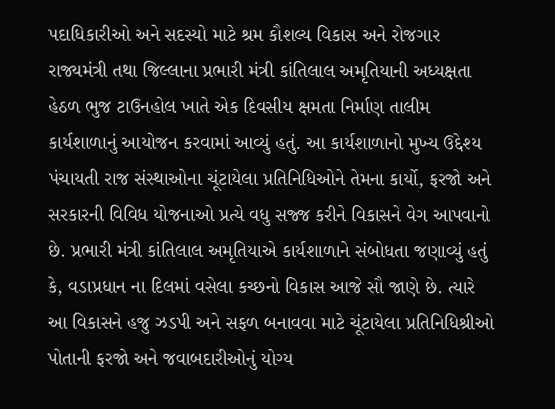પદાધિકારીઓ અને સદસ્યો માટે શ્રમ કૌશલ્ય વિકાસ અને રોજગાર રાજ્યમંત્રી તથા જિલ્લાના પ્રભારી મંત્રી કાંતિલાલ અમૃતિયાની અધ્યક્ષતા હેઠળ ભુજ ટાઉનહોલ ખાતે એક દિવસીય ક્ષમતા નિર્માણ તાલીમ કાર્યશાળાનું આયોજન કરવામાં આવ્યું હતું. આ કાર્યશાળાનો મુખ્ય ઉદ્દેશ્ય પંચાયતી રાજ સંસ્થાઓના ચૂંટાયેલા પ્રતિનિધિઓને તેમના કાર્યો, ફરજો અને સરકારની વિવિધ યોજનાઓ પ્રત્યે વધુ સજ્જ કરીને વિકાસને વેગ આપવાનો છે. પ્રભારી મંત્રી કાંતિલાલ અમૃતિયાએ કાર્યશાળાને સંબોધતા જણાવ્યું હતું કે, વડાપ્રધાન ના દિલમાં વસેલા કચ્છનો વિકાસ આજે સૌ જાણે છે. ત્યારે આ વિકાસને હજુ ઝડપી અને સફળ બનાવવા માટે ચૂંટાયેલા પ્રતિનિધિશ્રીઓ પોતાની ફરજો અને જવાબદારીઓનું યોગ્ય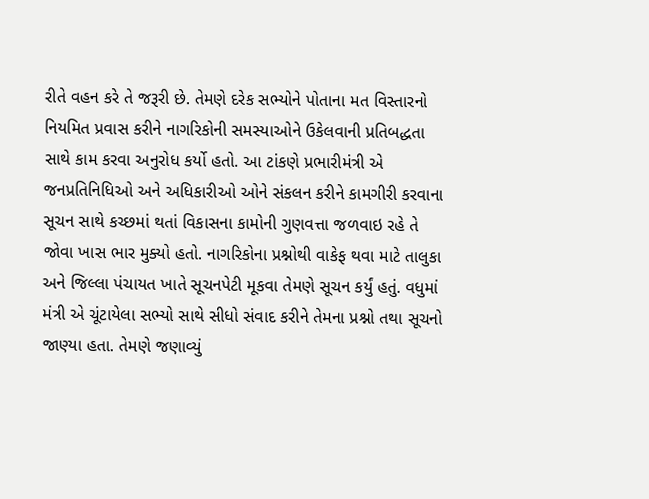રીતે વહન કરે તે જરૂરી છે. તેમણે દરેક સભ્યોને પોતાના મત વિસ્તારનો નિયમિત પ્રવાસ કરીને નાગરિકોની સમસ્યાઓને ઉકેલવાની પ્રતિબદ્ધતા સાથે કામ કરવા અનુરોધ કર્યો હતો. આ ટાંકણે પ્રભારીમંત્રી એ જનપ્રતિનિધિઓ અને અધિકારીઓ ઓને સંકલન કરીને કામગીરી કરવાના સૂચન સાથે કચ્છમાં થતાં વિકાસના કામોની ગુણવત્તા જળવાઇ રહે તે જોવા ખાસ ભાર મુક્યો હતો. નાગરિકોના પ્રશ્નોથી વાકેફ થવા માટે તાલુકા અને જિલ્લા પંચાયત ખાતે સૂચનપેટી મૂકવા તેમણે સૂચન કર્યું હતું. વધુમાં મંત્રી એ ચૂંટાયેલા સભ્યો સાથે સીધો સંવાદ કરીને તેમના પ્રશ્નો તથા સૂચનો જાણ્યા હતા. તેમણે જણાવ્યું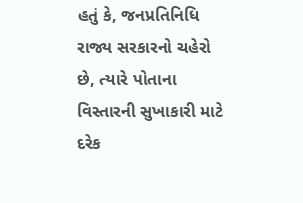હતું કે, જનપ્રતિનિધિ રાજ્ય સરકારનો ચહેરો છે, ત્યારે પોતાના વિસ્તારની સુખાકારી માટે દરેક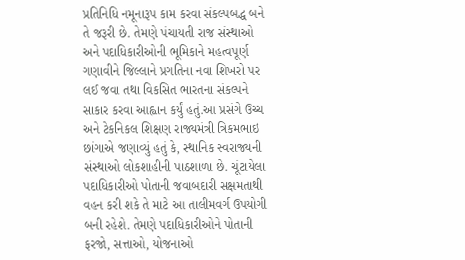પ્રતિનિધિ નમૂનારૂપ કામ કરવા સંકલ્પબદ્ધ બને તે જરૂરી છે. તેમણે પંચાયતી રાજ સંસ્થાઓ અને પદાધિકારીઓની ભૂમિકાને મહત્વપૂર્ણ ગણાવીને જિલ્લાને પ્રગતિના નવા શિખરો પર લઈ જવા તથા વિકસિત ભારતના સંકલ્પને સાકાર કરવા આહ્વાન કર્યું હતું.આ પ્રસંગે ઉચ્ચ અને ટેકનિકલ શિક્ષણ રાજ્યમંત્રી ત્રિકમભાઇ છાંગાએ જણાવ્યું હતું કે, સ્થાનિક સ્વરાજ્યની સંસ્થાઓ લોકશાહીની પાઠશાળા છે. ચૂંટાયેલા પદાધિકારીઓ પોતાની જવાબદારી સક્ષમતાથી વહન કરી શકે તે માટે આ તાલીમવર્ગ ઉપયોગી બની રહેશે. તેમણે પદાધિકારીઓને પોતાની ફરજો, સત્તાઓ, યોજનાઓ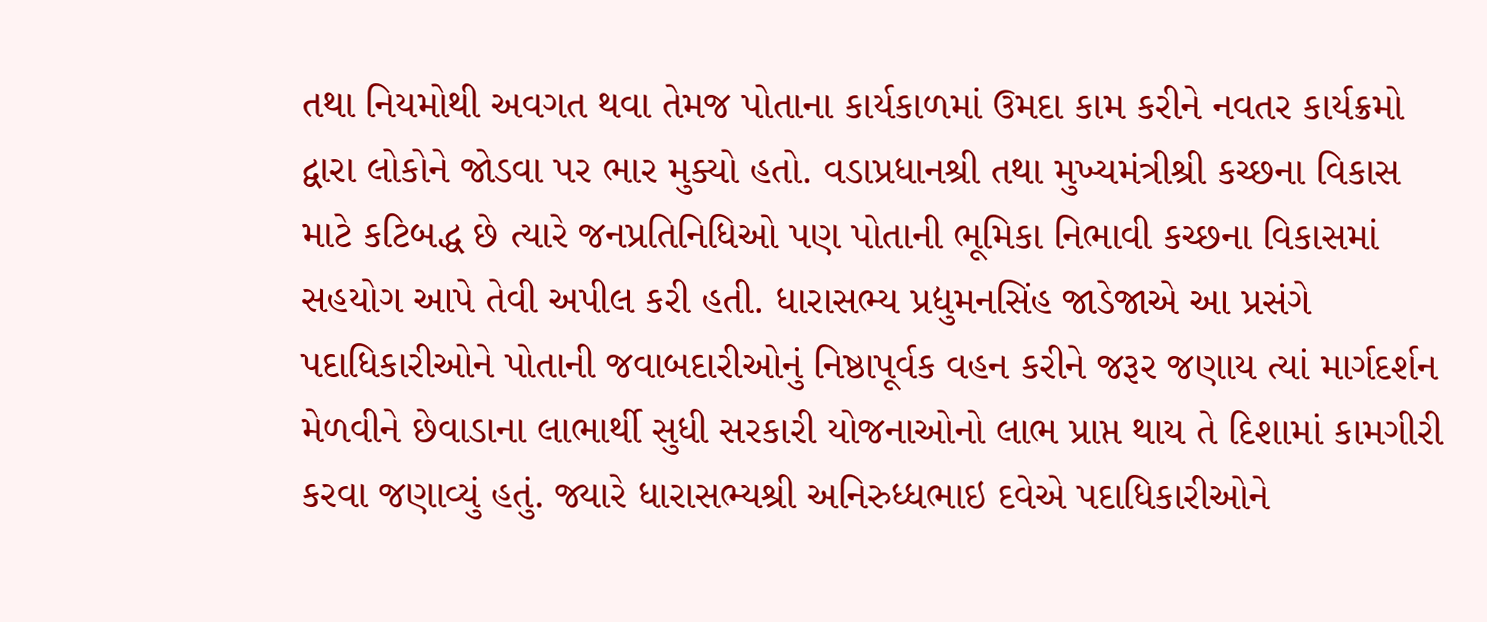તથા નિયમોથી અવગત થવા તેમજ પોતાના કાર્યકાળમાં ઉમદા કામ કરીને નવતર કાર્યક્રમો દ્વારા લોકોને જોડવા પર ભાર મુક્યો હતો. વડાપ્રધાનશ્રી તથા મુખ્યમંત્રીશ્રી કચ્છના વિકાસ માટે કટિબદ્ધ છે ત્યારે જનપ્રતિનિધિઓ પણ પોતાની ભૂમિકા નિભાવી કચ્છના વિકાસમાં સહયોગ આપે તેવી અપીલ કરી હતી. ધારાસભ્ય પ્રદ્યુમનસિંહ જાડેજાએ આ પ્રસંગે પદાધિકારીઓને પોતાની જવાબદારીઓનું નિષ્ઠાપૂર્વક વહન કરીને જરૂર જણાય ત્યાં માર્ગદર્શન મેળવીને છેવાડાના લાભાર્થી સુધી સરકારી યોજનાઓનો લાભ પ્રાપ્ત થાય તે દિશામાં કામગીરી કરવા જણાવ્યું હતું. જ્યારે ધારાસભ્યશ્રી અનિરુધ્ધભાઇ દવેએ પદાધિકારીઓને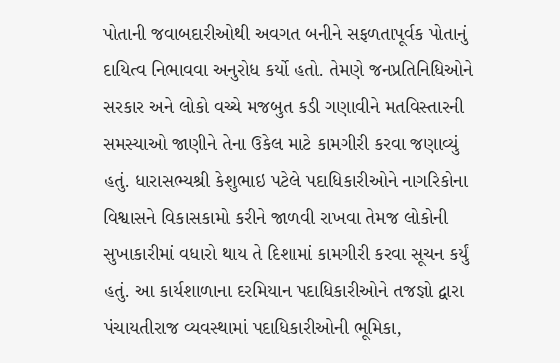પોતાની જવાબદારીઓથી અવગત બનીને સફળતાપૂર્વક પોતાનું દાયિત્વ નિભાવવા અનુરોધ કર્યો હતો. તેમણે જનપ્રતિનિધિઓને સરકાર અને લોકો વચ્ચે મજબુત કડી ગણાવીને મતવિસ્તારની સમસ્યાઓ જાણીને તેના ઉકેલ માટે કામગીરી કરવા જણાવ્યું હતું. ધારાસભ્યશ્રી કેશુભાઇ પટેલે પદાધિકારીઓને નાગરિકોના વિશ્વાસને વિકાસકામો કરીને જાળવી રાખવા તેમજ લોકોની સુખાકારીમાં વધારો થાય તે દિશામાં કામગીરી કરવા સૂચન કર્યું હતું. આ કાર્યશાળાના દરમિયાન પદાધિકારીઓને તજજ્ઞો દ્વારા પંચાયતીરાજ વ્યવસ્થામાં પદાધિકારીઓની ભૂમિકા,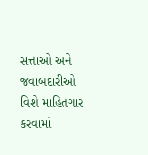સત્તાઓ અને જવાબદારીઓ વિશે માહિતગાર કરવામાં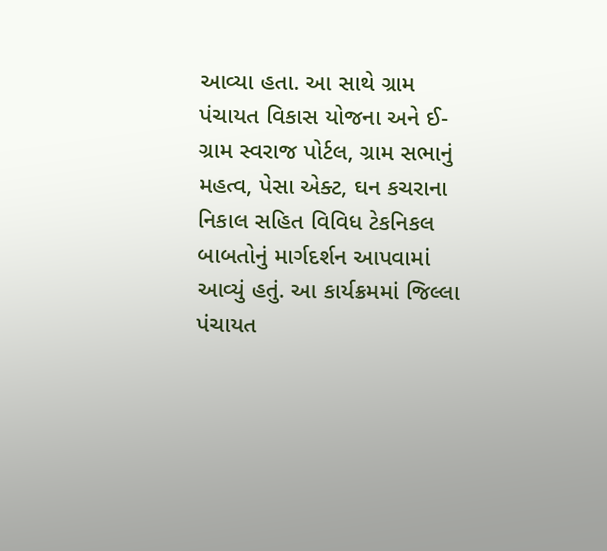આવ્યા હતા. આ સાથે ગ્રામ પંચાયત વિકાસ યોજના અને ઈ-ગ્રામ સ્વરાજ પોર્ટલ, ગ્રામ સભાનું મહત્વ, પેસા એક્ટ, ઘન કચરાના નિકાલ સહિત વિવિધ ટેકનિકલ બાબતોનું માર્ગદર્શન આપવામાં આવ્યું હતું. આ કાર્યક્રમમાં જિલ્લા પંચાયત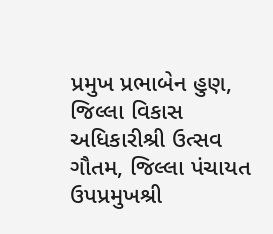પ્રમુખ પ્રભાબેન હુણ, જિલ્લા વિકાસ અધિકારીશ્રી ઉત્સવ ગૌતમ, જિલ્લા પંચાયત ઉપપ્રમુખશ્રી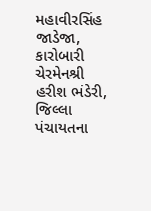મહાવીરસિંહ જાડેજા, કારોબારી ચેરમેનશ્રી હરીશ ભંડેરી, જિલ્લા પંચાયતના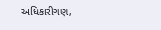અધિકારીગણ,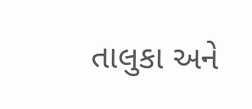તાલુકા અને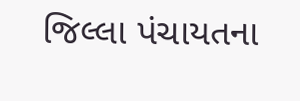જિલ્લા પંચાયતના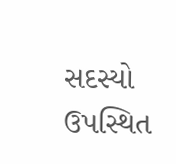સદસ્યો ઉપસ્થિત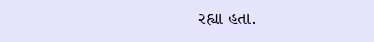રહ્યા હતા.